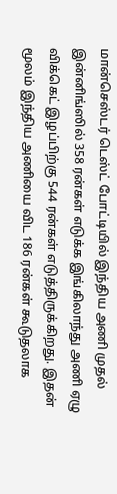மான்செஸ்டர் டெஸ்ட் போட்டியில் இந்திய அணி முதல் இன்னிங்ஸில் 358 ரன்கள் எடுக்க இங்கிலாந்து அணி ஏழு விக்கெட் இழப்பிற்கு 544 ரன்கள் எடுத்திருக்கிறது. இதன் மூலம் இந்திய அணியை விட 186 ரன்கள் கூடுதலாக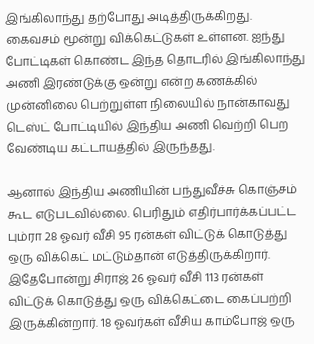இங்கிலாந்து தற்போது அடித்திருக்கிறது.
கைவசம் மூன்று விக்கெட்டுகள் உள்ளன. ஐந்து போட்டிகள் கொண்ட இந்த தொடரில் இங்கிலாந்து அணி இரண்டுக்கு ஒன்று என்ற கணக்கில் முன்னிலை பெற்றுள்ள நிலையில் நான்காவது டெஸ்ட் போட்டியில் இந்திய அணி வெற்றி பெற வேண்டிய கட்டாயத்தில் இருந்தது.

ஆனால் இந்திய அணியின் பந்துவீச்சு கொஞ்சம் கூட எடுபடவில்லை. பெரிதும் எதிர்பார்க்கப்பட்ட பும்ரா 28 ஓவர் வீசி 95 ரன்கள் விட்டுக் கொடுத்து ஒரு விக்கெட் மட்டும்தான் எடுத்திருக்கிறார். இதேபோன்று சிராஜ் 26 ஓவர் வீசி 113 ரன்கள் விட்டுக் கொடுத்து ஒரு விக்கெட்டை கைப்பற்றி இருக்கின்றார். 18 ஓவர்கள் வீசிய காம்போஜ் ஒரு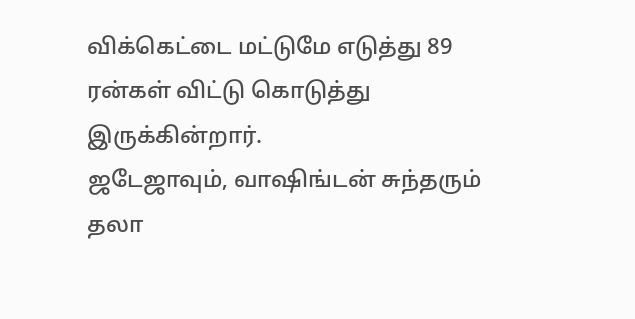விக்கெட்டை மட்டுமே எடுத்து 89 ரன்கள் விட்டு கொடுத்து இருக்கின்றார்.
ஜடேஜாவும், வாஷிங்டன் சுந்தரும் தலா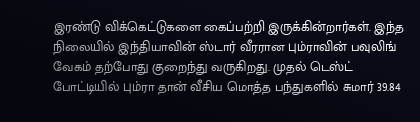இரண்டு விக்கெட்டுகளை கைப்பற்றி இருக்கின்றார்கள். இந்த நிலையில் இந்தியாவின் ஸ்டார் வீரரான பும்ராவின் பவுலிங் வேகம் தற்போது குறைந்து வருகிறது. முதல் டெஸ்ட் போட்டியில் பும்ரா தான் வீசிய மொத்த பந்துகளில் சுமார் 39.84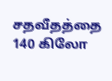சதவீதத்தை 140 கிலோ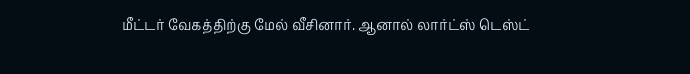மீட்டர் வேகத்திற்கு மேல் வீசினார். ஆனால் லார்ட்ஸ் டெஸ்ட்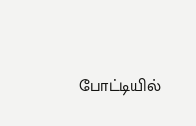போட்டியில்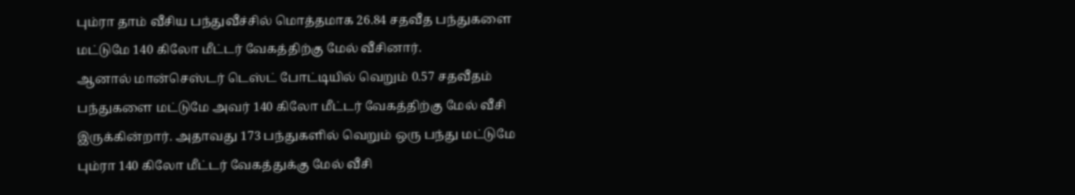பும்ரா தாம் வீசிய பந்துவீச்சில் மொத்தமாக 26.84 சதவீத பந்துகளை மட்டுமே 140 கிலோ மீட்டர் வேகத்திற்கு மேல் வீசினார்.
ஆனால் மான்செஸ்டர் டெஸ்ட் போட்டியில் வெறும் 0.57 சதவீதம் பந்துகளை மட்டுமே அவர் 140 கிலோ மீட்டர் வேகத்திற்கு மேல் வீசி இருக்கின்றார். அதாவது 173 பந்துகளில் வெறும் ஒரு பந்து மட்டுமே பும்ரா 140 கிலோ மீட்டர் வேகத்துக்கு மேல் வீசி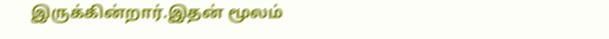இருக்கின்றார்.இதன் மூலம்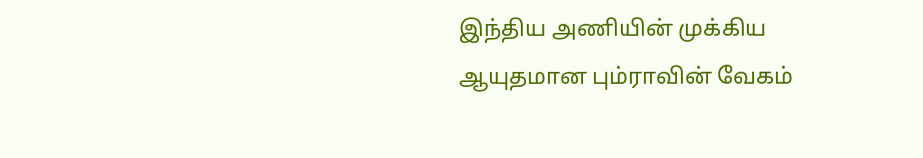இந்திய அணியின் முக்கிய ஆயுதமான பும்ராவின் வேகம்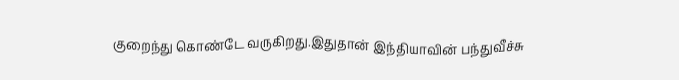குறைந்து கொண்டே வருகிறது.இதுதான் இந்தியாவின் பந்துவீச்சு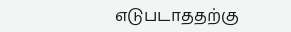எடுபடாததற்கு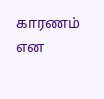காரணம் என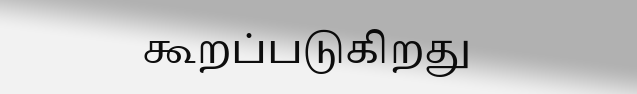கூறப்படுகிறது